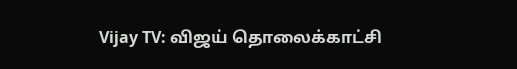Vijay TV: விஜய் தொலைக்காட்சி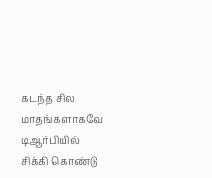கடந்த சில மாதங்களாகவே டிஆர்பியில் சிக்கி கொண்டு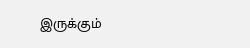இருக்கும்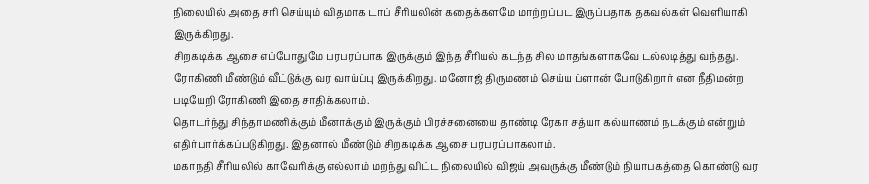நிலையில் அதை சரி செய்யும் விதமாக டாப் சீரியலின் கதைக்களமே மாற்றப்பட இருப்பதாக தகவல்கள் வெளியாகி இருக்கிறது.
சிறகடிக்க ஆசை எப்போதுமே பரபரப்பாக இருக்கும் இந்த சீரியல் கடந்த சில மாதங்களாகவே டல்லடித்து வந்தது. ரோகிணி மீண்டும் வீட்டுக்கு வர வாய்ப்பு இருக்கிறது. மனோஜ் திருமணம் செய்ய ப்ளான் போடுகிறார் என நீதிமன்ற படியேறி ரோகிணி இதை சாதிக்கலாம்.
தொடர்ந்து சிந்தாமணிக்கும் மீனாக்கும் இருக்கும் பிரச்சனையை தாண்டி ரேகா சத்யா கல்யாணம் நடக்கும் என்றும் எதிர்பார்க்கப்படுகிறது. இதனால் மீண்டும் சிறகடிக்க ஆசை பரபரப்பாகலாம்.
மகாநதி சீரியலில் காவேரிக்கு எல்லாம் மறந்து விட்ட நிலையில் விஜய் அவருக்கு மீண்டும் நியாபகத்தை கொண்டு வர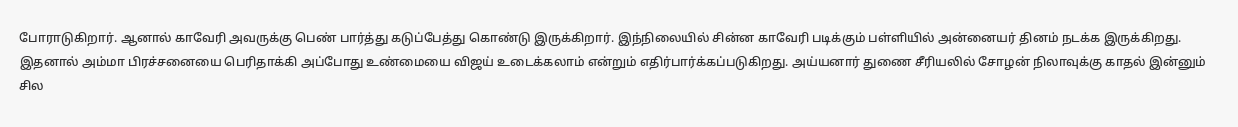போராடுகிறார். ஆனால் காவேரி அவருக்கு பெண் பார்த்து கடுப்பேத்து கொண்டு இருக்கிறார். இந்நிலையில் சின்ன காவேரி படிக்கும் பள்ளியில் அன்னையர் தினம் நடக்க இருக்கிறது.
இதனால் அம்மா பிரச்சனையை பெரிதாக்கி அப்போது உண்மையை விஜய் உடைக்கலாம் என்றும் எதிர்பார்க்கப்படுகிறது. அய்யனார் துணை சீரியலில் சோழன் நிலாவுக்கு காதல் இன்னும் சில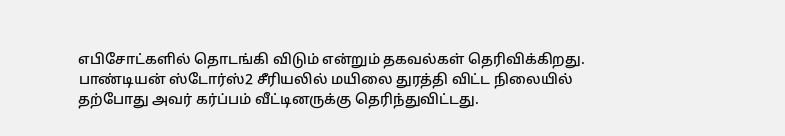எபிசோட்களில் தொடங்கி விடும் என்றும் தகவல்கள் தெரிவிக்கிறது.
பாண்டியன் ஸ்டோர்ஸ்2 சீரியலில் மயிலை துரத்தி விட்ட நிலையில் தற்போது அவர் கர்ப்பம் வீட்டினருக்கு தெரிந்துவிட்டது.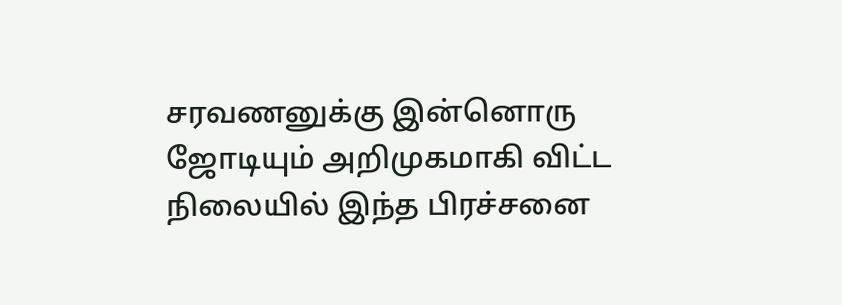சரவணனுக்கு இன்னொரு ஜோடியும் அறிமுகமாகி விட்ட நிலையில் இந்த பிரச்சனை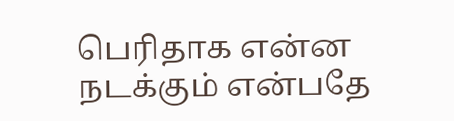பெரிதாக என்ன நடக்கும் என்பதே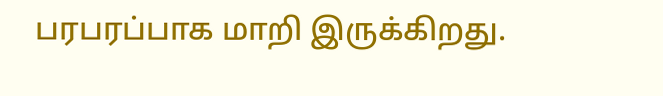பரபரப்பாக மாறி இருக்கிறது.